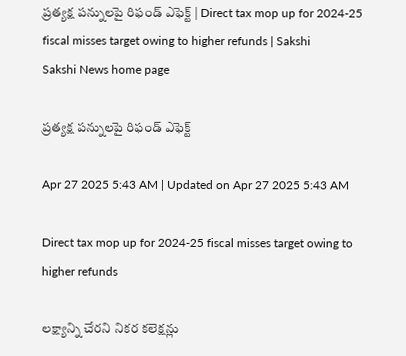ప్రత్యక్ష పన్నులపై రిఫండ్‌ ఎఫెక్ట్‌ | Direct tax mop up for 2024-25 fiscal misses target owing to higher refunds | Sakshi
Sakshi News home page

ప్రత్యక్ష పన్నులపై రిఫండ్‌ ఎఫెక్ట్‌

Apr 27 2025 5:43 AM | Updated on Apr 27 2025 5:43 AM

Direct tax mop up for 2024-25 fiscal misses target owing to higher refunds

లక్ష్యాన్ని చేరని నికర కలెక్షన్లు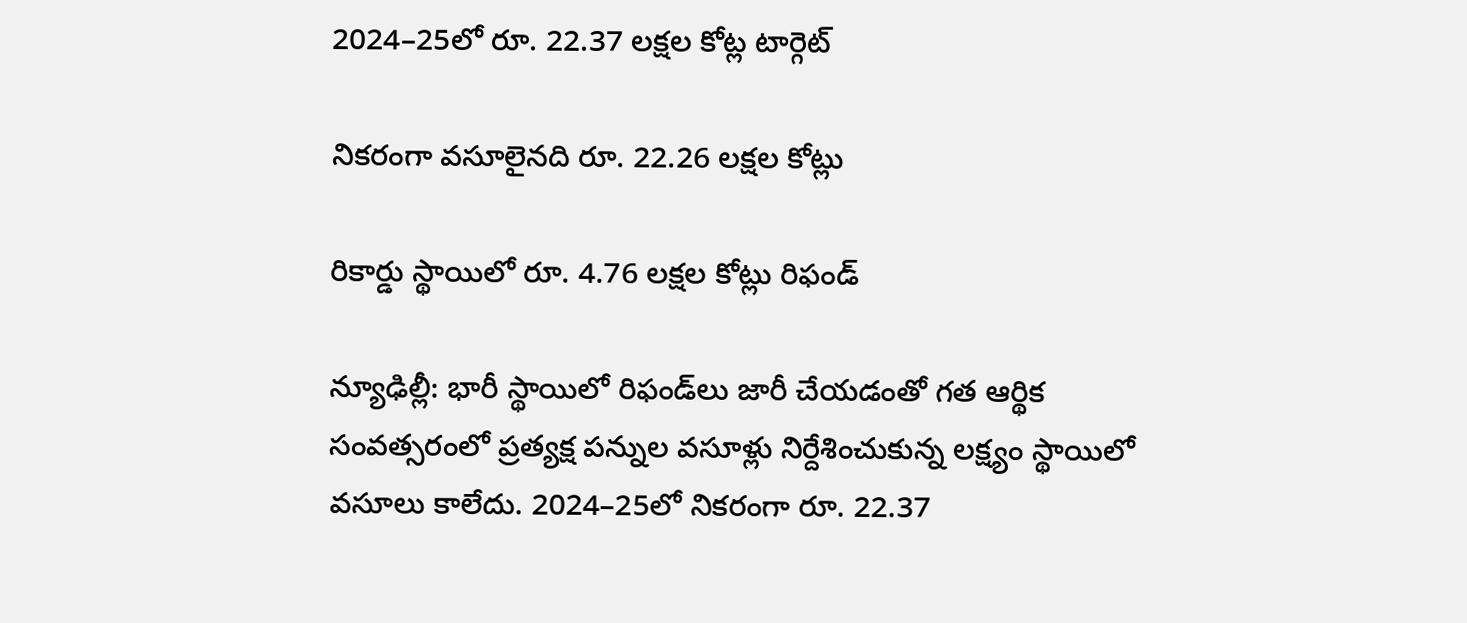2024–25లో రూ. 22.37 లక్షల కోట్ల టార్గెట్‌

నికరంగా వసూలైనది రూ. 22.26 లక్షల కోట్లు

రికార్డు స్థాయిలో రూ. 4.76 లక్షల కోట్లు రిఫండ్‌

న్యూఢిల్లీ: భారీ స్థాయిలో రిఫండ్‌లు జారీ చేయడంతో గత ఆర్థిక సంవత్సరంలో ప్రత్యక్ష పన్నుల వసూళ్లు నిర్దేశించుకున్న లక్ష్యం స్థాయిలో వసూలు కాలేదు. 2024–25లో నికరంగా రూ. 22.37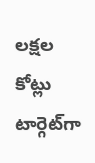లక్షల కోట్లు టార్గెట్‌గా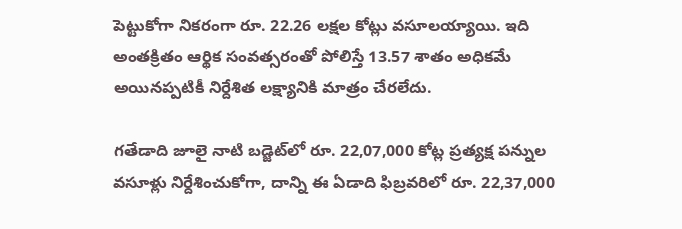పెట్టుకోగా నికరంగా రూ. 22.26 లక్షల కోట్లు వసూలయ్యాయి. ఇది అంతక్రితం ఆర్థిక సంవత్సరంతో పోలిస్తే 13.57 శాతం అధికమే అయినప్పటికీ నిర్దేశిత లక్ష్యానికి మాత్రం చేరలేదు.

గతేడాది జూలై నాటి బడ్జెట్‌లో రూ. 22,07,000 కోట్ల ప్రత్యక్ష పన్నుల వసూళ్లు నిర్దేశించుకోగా, దాన్ని ఈ ఏడాది ఫిబ్రవరిలో రూ. 22,37,000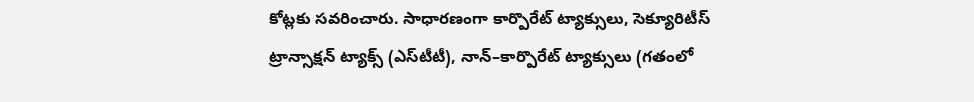కోట్లకు సవరించారు. సాధారణంగా కార్పొరేట్‌ ట్యాక్సులు, సెక్యూరిటీస్‌ ట్రాన్సాక్షన్‌ ట్యాక్స్‌ (ఎస్‌టీటీ), నాన్‌–కార్పొరేట్‌ ట్యాక్సులు (గతంలో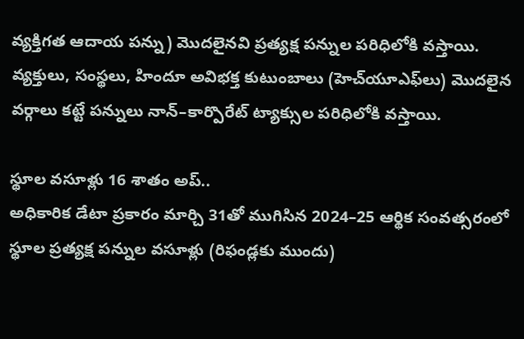వ్యక్తిగత ఆదాయ పన్ను) మొదలైనవి ప్రత్యక్ష పన్నుల పరిధిలోకి వస్తాయి. వ్యక్తులు, సంస్థలు, హిందూ అవిభక్త కుటుంబాలు (హెచ్‌యూఎఫ్‌లు) మొదలైన వర్గాలు కట్టే పన్నులు నాన్‌–కార్పొరేట్‌ ట్యాక్సుల పరిధిలోకి వస్తాయి.

స్థూల వసూళ్లు 16 శాతం అప్‌..
అధికారిక డేటా ప్రకారం మార్చి 31తో ముగిసిన 2024–25 ఆర్థిక సంవత్సరంలో స్థూల ప్రత్యక్ష పన్నుల వసూళ్లు (రిఫండ్లకు ముందు)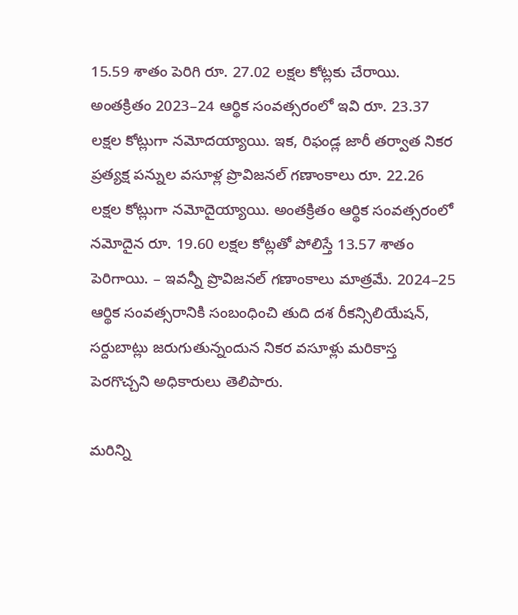15.59 శాతం పెరిగి రూ. 27.02 లక్షల కోట్లకు చేరాయి. అంతక్రితం 2023–24 ఆర్థిక సంవత్సరంలో ఇవి రూ. 23.37 లక్షల కోట్లుగా నమోదయ్యాయి. ఇక, రిఫండ్ల జారీ తర్వాత నికర ప్రత్యక్ష పన్నుల వసూళ్ల ప్రొవిజనల్‌ గణాంకాలు రూ. 22.26 లక్షల కోట్లుగా నమోదైయ్యాయి. అంతక్రితం ఆర్థిక సంవత్సరంలో నమోదైన రూ. 19.60 లక్షల కోట్లతో పోలిస్తే 13.57 శాతం పెరిగాయి. – ఇవన్నీ ప్రొవిజనల్‌ గణాంకాలు మాత్రమే. 2024–25 ఆర్థిక సంవత్సరానికి సంబంధించి తుది దశ రీకన్సిలియేషన్, సర్దుబాట్లు జరుగుతున్నందున నికర వసూళ్లు మరికాస్త పెరగొచ్చని అధికారులు తెలిపారు.

మరిన్ని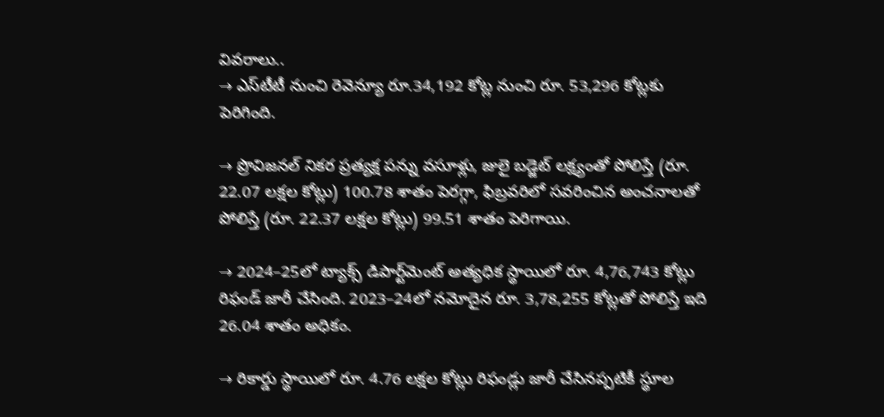వివరాలు..
→ ఎస్‌టీటీ నుంచి రెవెన్యూ రూ.34,192 కోట్ల నుంచి రూ. 53,296 కోట్లకు పెరిగింది.

→ ప్రొవిజనల్‌ నికర ప్రత్యక్ష పన్ను వసూళ్లు, జులై బడ్జెట్‌ లక్ష్యంతో పోలిస్తే (రూ. 22.07 లక్షల కోట్లు) 100.78 శాతం పెరగ్గా, ఫిబ్రవరిలో సవరించిన అంచనాలతో పోలిస్తే (రూ. 22.37 లక్షల కోట్లు) 99.51 శాతం పెరిగాయి.

→ 2024–25లో ట్యాక్స్‌ డిపార్ట్‌మెంట్‌ అత్యధిక స్థాయిలో రూ. 4,76,743 కోట్లు రిఫండ్‌ జారీ చేసింది. 2023–24లో నమోదైన రూ. 3,78,255 కోట్లతో పోలిస్తే ఇది 26.04 శాతం అధికం.

→ రికార్డు స్థాయిలో రూ. 4.76 లక్షల కోట్లు రిఫండ్లు జారీ చేసినప్పటికీ స్థూల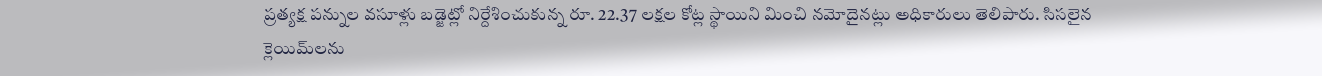ప్రత్యక్ష పన్నుల వసూళ్లు బడ్జెట్లో నిర్దేశించుకున్న రూ. 22.37 లక్షల కోట్ల స్థాయిని మించి నమోదైనట్లు అధికారులు తెలిపారు. సిసలైన క్లెయిమ్‌లను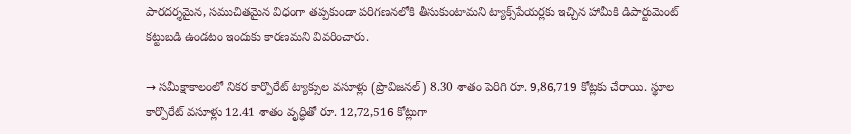పారదర్శమైన, సముచితమైన విధంగా తప్పకుండా పరిగణనలోకి తీసుకుంటామని ట్యాక్స్‌పేయర్లకు ఇచ్చిన హామీకి డిపార్టుమెంట్‌ కట్టుబడి ఉండటం ఇందుకు కారణమని వివరించారు.

→ సమీక్షాకాలంలో నికర కార్పొరేట్‌ ట్యాక్సుల వసూళ్లు (ప్రొవిజనల్‌) 8.30 శాతం పెరిగి రూ. 9,86,719 కోట్లకు చేరాయి. స్థూల కార్పొరేట్‌ వసూళ్లు 12.41 శాతం వృద్ధితో రూ. 12,72,516 కోట్లుగా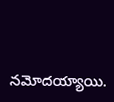నమోదయ్యాయి.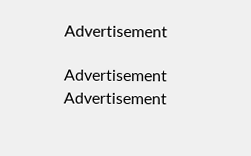Advertisement

Advertisement
Advertisement